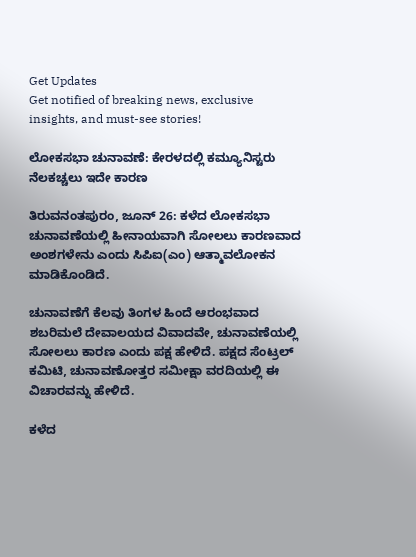Get Updates
Get notified of breaking news, exclusive insights, and must-see stories!

ಲೋಕಸಭಾ ಚುನಾವಣೆ: ಕೇರಳದಲ್ಲಿ ಕಮ್ಯೂನಿಸ್ಟರು ನೆಲಕಚ್ಚಲು ಇದೇ ಕಾರಣ

ತಿರುವನಂತಪುರಂ, ಜೂನ್ 26: ಕಳೆದ ಲೋಕಸಭಾ ಚುನಾವಣೆಯಲ್ಲಿ ಹೀನಾಯವಾಗಿ ಸೋಲಲು ಕಾರಣವಾದ ಅಂಶಗಳೇನು ಎಂದು ಸಿಪಿಐ(ಎಂ) ಆತ್ಮಾವಲೋಕನ ಮಾಡಿಕೊಂಡಿದೆ.

ಚುನಾವಣೆಗೆ ಕೆಲವು ತಿಂಗಳ ಹಿಂದೆ ಆರಂಭವಾದ ಶಬರಿಮಲೆ ದೇವಾಲಯದ ವಿವಾದವೇ, ಚುನಾವಣೆಯಲ್ಲಿ ಸೋಲಲು ಕಾರಣ ಎಂದು ಪಕ್ಷ ಹೇಳಿದೆ. ಪಕ್ಷದ ಸೆಂಟ್ರಲ್ ಕಮಿಟಿ, ಚುನಾವಣೋತ್ತರ ಸಮೀಕ್ಷಾ ವರದಿಯಲ್ಲಿ ಈ ವಿಚಾರವನ್ನು ಹೇಳಿದೆ.

ಕಳೆದ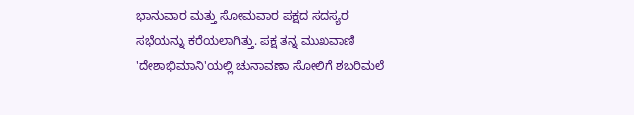ಭಾನುವಾರ ಮತ್ತು ಸೋಮವಾರ ಪಕ್ಷದ ಸದಸ್ಯರ ಸಭೆಯನ್ನು ಕರೆಯಲಾಗಿತ್ತು. ಪಕ್ಷ ತನ್ನ ಮುಖವಾಣಿ 'ದೇಶಾಭಿಮಾನಿ'ಯಲ್ಲಿ ಚುನಾವಣಾ ಸೋಲಿಗೆ ಶಬರಿಮಲೆ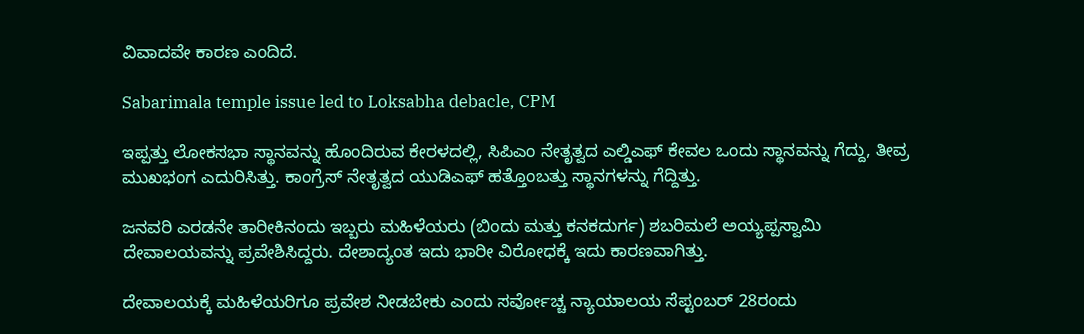ವಿವಾದವೇ ಕಾರಣ ಎಂದಿದೆ.

Sabarimala temple issue led to Loksabha debacle, CPM

ಇಪ್ಪತ್ತು ಲೋಕಸಭಾ ಸ್ಥಾನವನ್ನು ಹೊಂದಿರುವ ಕೇರಳದಲ್ಲಿ, ಸಿಪಿಎಂ ನೇತೃತ್ವದ ಎಲ್ಡಿಎಫ್ ಕೇವಲ ಒಂದು ಸ್ಥಾನವನ್ನು ಗೆದ್ದು, ತೀವ್ರ ಮುಖಭಂಗ ಎದುರಿಸಿತ್ತು. ಕಾಂಗ್ರೆಸ್ ನೇತೃತ್ವದ ಯುಡಿಎಫ್ ಹತ್ತೊಂಬತ್ತು ಸ್ಥಾನಗಳನ್ನು ಗೆದ್ದಿತ್ತು.

ಜನವರಿ ಎರಡನೇ ತಾರೀಕಿನಂದು ಇಬ್ಬರು ಮಹಿಳೆಯರು (ಬಿಂದು ಮತ್ತು ಕನಕದುರ್ಗ) ಶಬರಿಮಲೆ ಅಯ್ಯಪ್ಪಸ್ವಾಮಿ ದೇವಾಲಯವನ್ನು ಪ್ರವೇಶಿಸಿದ್ದರು. ದೇಶಾದ್ಯಂತ ಇದು ಭಾರೀ ವಿರೋಧಕ್ಕೆ ಇದು ಕಾರಣವಾಗಿತ್ತು.

ದೇವಾಲಯಕ್ಕೆ ಮಹಿಳೆಯರಿಗೂ ಪ್ರವೇಶ ನೀಡಬೇಕು ಎಂದು ಸರ್ವೋಚ್ಚ ನ್ಯಾಯಾಲಯ ಸೆಪ್ಟಂಬರ್ 28ರಂದು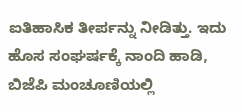ಐತಿಹಾಸಿಕ ತೀರ್ಪನ್ನು ನೀಡಿತ್ತು. ಇದು ಹೊಸ ಸಂಘರ್ಷಕ್ಕೆ ನಾಂದಿ ಹಾಡಿ, ಬಿಜೆಪಿ ಮಂಚೂಣಿಯಲ್ಲಿ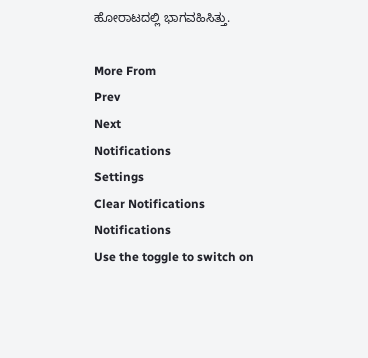ಹೋರಾಟದಲ್ಲಿ ಭಾಗವಹಿಸಿತ್ತು.

More From
Prev
Next
Notifications
Settings
Clear Notifications
Notifications
Use the toggle to switch on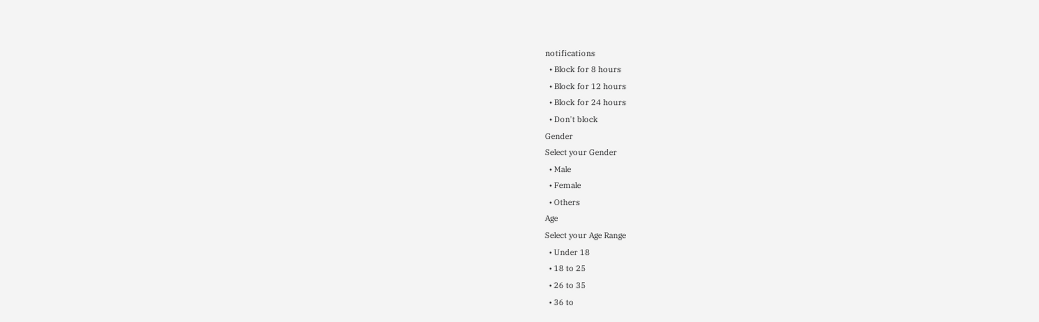notifications
  • Block for 8 hours
  • Block for 12 hours
  • Block for 24 hours
  • Don't block
Gender
Select your Gender
  • Male
  • Female
  • Others
Age
Select your Age Range
  • Under 18
  • 18 to 25
  • 26 to 35
  • 36 to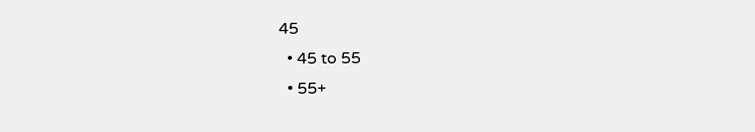45
  • 45 to 55
  • 55+